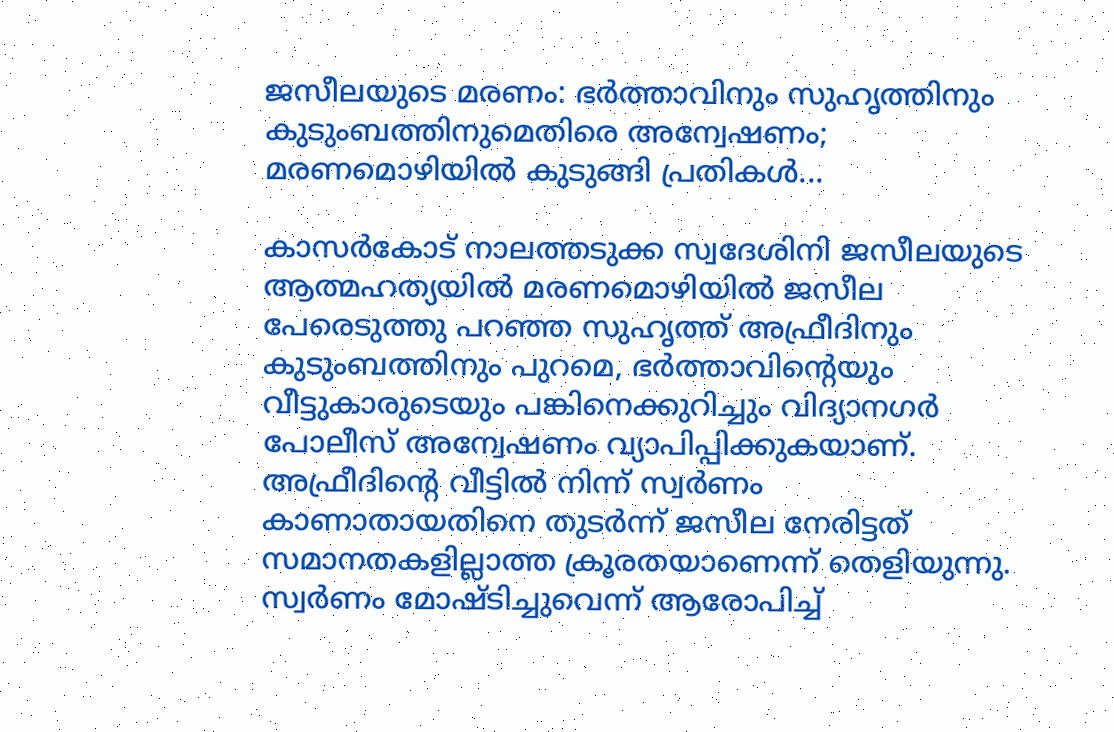ജസീലയുടെ മരണം: ഭർത്താവിനും സുഹൃത്തിനും കുടുംബത്തിനുമെതിരെ അന്വേഷണം; മരണമൊഴിയിൽ കുടുങ്ങി പ്രതികൾ...

കാസർകോട് നാലത്തടുക്ക സ്വദേശിനി ജസീലയുടെ ആത്മഹത്യയിൽ മരണമൊഴിയിൽ ജസീല പേരെടുത്തു പറഞ്ഞ സുഹൃത്ത് അഫ്രീദിനും കുടുംബത്തിനും പുറമെ, ഭർത്താവിന്റെയും വീട്ടുകാരുടെയും പങ്കിനെക്കുറിച്ചും വിദ്യാനഗർ പോലീസ് അന്വേഷണം വ്യാപിപ്പിക്കുകയാണ്. അഫ്രീദിന്റെ വീട്ടിൽ നിന്ന് സ്വർണം കാണാതായതിനെ തുടർന്ന് ജസീല നേരിട്ടത് സമാനതകളില്ലാത്ത ക്രൂരതയാണെന്ന് തെളിയുന്നു. സ്വർണം മോഷ്ടിച്ചുവെന്ന് ആരോപിച്ച്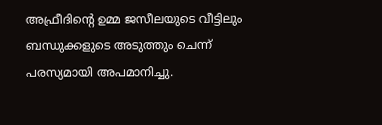അഫ്രീദിന്റെ ഉമ്മ ജസീലയുടെ വീട്ടിലും ബന്ധുക്കളുടെ അടുത്തും ചെന്ന് പരസ്യമായി അപമാനിച്ചു.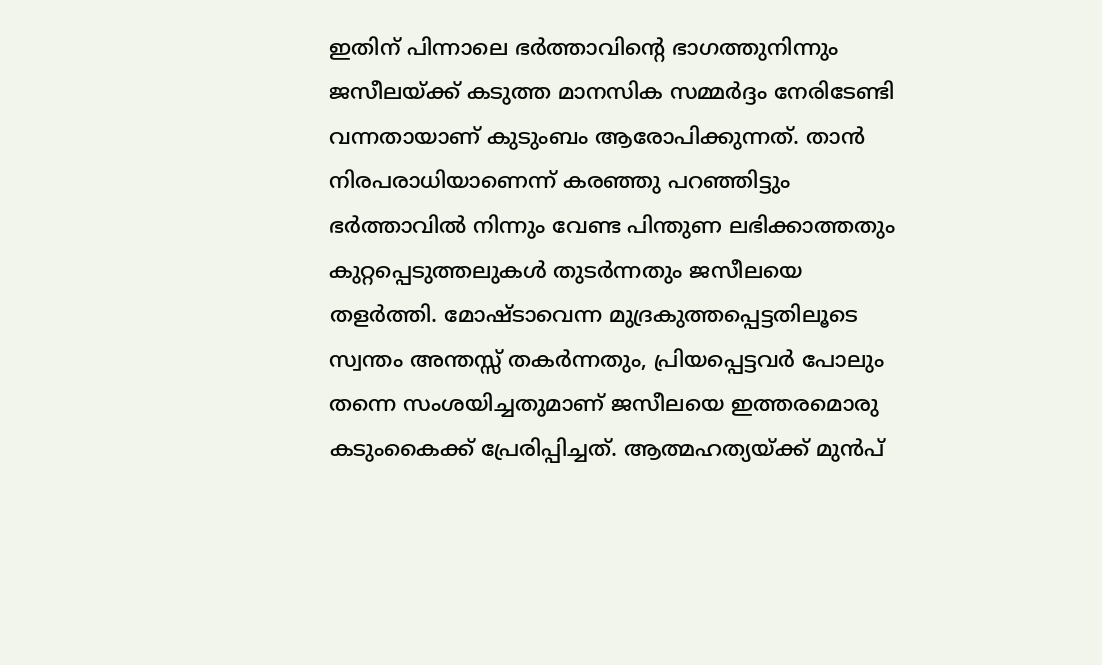ഇതിന് പിന്നാലെ ഭർത്താവിന്റെ ഭാഗത്തുനിന്നും ജസീലയ്ക്ക് കടുത്ത മാനസിക സമ്മർദ്ദം നേരിടേണ്ടി വന്നതായാണ് കുടുംബം ആരോപിക്കുന്നത്. താൻ നിരപരാധിയാണെന്ന് കരഞ്ഞു പറഞ്ഞിട്ടും ഭർത്താവിൽ നിന്നും വേണ്ട പിന്തുണ ലഭിക്കാത്തതും കുറ്റപ്പെടുത്തലുകൾ തുടർന്നതും ജസീലയെ തളർത്തി. മോഷ്ടാവെന്ന മുദ്രകുത്തപ്പെട്ടതിലൂടെ സ്വന്തം അന്തസ്സ് തകർന്നതും, പ്രിയപ്പെട്ടവർ പോലും തന്നെ സംശയിച്ചതുമാണ് ജസീലയെ ഇത്തരമൊരു കടുംകൈക്ക് പ്രേരിപ്പിച്ചത്. ആത്മഹത്യയ്ക്ക് മുൻപ്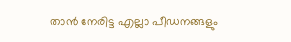താൻ നേരിട്ട എല്ലാ പീഡനങ്ങളും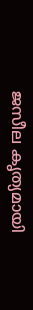ജസീല കൃത്യമായി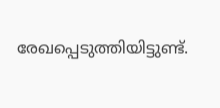രേഖപ്പെടുത്തിയിട്ടുണ്ട്.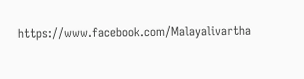https://www.facebook.com/Malayalivartha